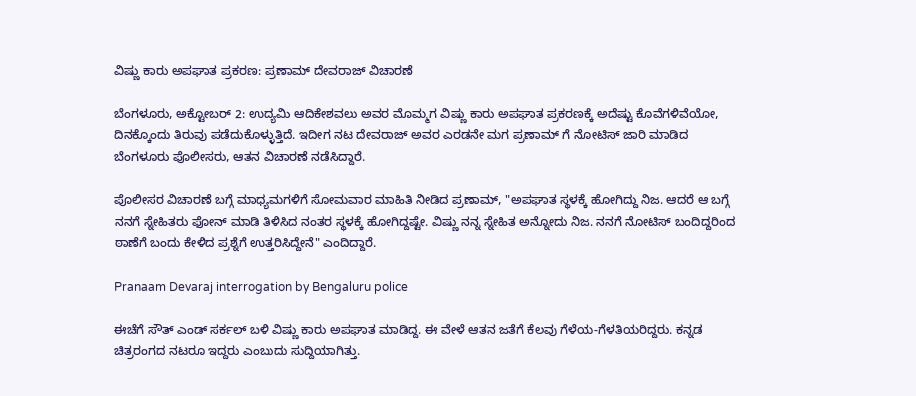ವಿಷ್ಣು ಕಾರು ಅಪಘಾತ ಪ್ರಕರಣ: ಪ್ರಣಾಮ್ ದೇವರಾಜ್ ವಿಚಾರಣೆ

ಬೆಂಗಳೂರು, ಅಕ್ಟೋಬರ್ 2: ಉದ್ಯಮಿ ಆದಿಕೇಶವಲು ಅವರ ಮೊಮ್ಮಗ ವಿಷ್ಣು ಕಾರು ಅಪಘಾತ ಪ್ರಕರಣಕ್ಕೆ ಅದೆಷ್ಟು ಕೊವೆಗಳಿವೆಯೋ, ದಿನಕ್ಕೊಂದು ತಿರುವು ಪಡೆದುಕೊಳ್ಳುತ್ತಿದೆ. ಇದೀಗ ನಟ ದೇವರಾಜ್ ಅವರ ಎರಡನೇ ಮಗ ಪ್ರಣಾಮ್ ಗೆ ನೋಟಿಸ್ ಜಾರಿ ಮಾಡಿದ ಬೆಂಗಳೂರು ಪೊಲೀಸರು, ಆತನ ವಿಚಾರಣೆ ನಡೆಸಿದ್ದಾರೆ.

ಪೊಲೀಸರ ವಿಚಾರಣೆ ಬಗ್ಗೆ ಮಾಧ್ಯಮಗಳಿಗೆ ಸೋಮವಾರ ಮಾಹಿತಿ ನೀಡಿದ ಪ್ರಣಾಮ್, "ಅಪಘಾತ ಸ್ಥಳಕ್ಕೆ ಹೋಗಿದ್ದು ನಿಜ. ಆದರೆ ಆ ಬಗ್ಗೆ ನನಗೆ ಸ್ನೇಹಿತರು ಫೋನ್ ಮಾಡಿ ತಿಳಿಸಿದ ನಂತರ ಸ್ಥಳಕ್ಕೆ ಹೋಗಿದ್ದಷ್ಟೇ. ವಿಷ್ಣು ನನ್ನ ಸ್ನೇಹಿತ ಅನ್ನೋದು ನಿಜ. ನನಗೆ ನೋಟಿಸ್ ಬಂದಿದ್ದರಿಂದ ಠಾಣೆಗೆ ಬಂದು ಕೇಳಿದ ಪ್ರಶ್ನೆಗೆ ಉತ್ತರಿಸಿದ್ದೇನೆ" ಎಂದಿದ್ದಾರೆ.

Pranaam Devaraj interrogation by Bengaluru police

ಈಚೆಗೆ ಸೌತ್ ಎಂಡ್ ಸರ್ಕಲ್ ಬಳಿ ವಿಷ್ಣು ಕಾರು ಅಪಘಾತ ಮಾಡಿದ್ದ. ಈ ವೇಳೆ ಆತನ ಜತೆಗೆ ಕೆಲವು ಗೆಳೆಯ-ಗೆಳತಿಯರಿದ್ದರು. ಕನ್ನಡ ಚಿತ್ರರಂಗದ ನಟರೂ ಇದ್ದರು ಎಂಬುದು ಸುದ್ದಿಯಾಗಿತ್ತು.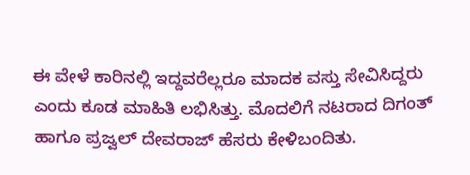ಈ ವೇಳೆ ಕಾರಿನಲ್ಲಿ ಇದ್ದವರೆಲ್ಲರೂ ಮಾದಕ ವಸ್ತು ಸೇವಿಸಿದ್ದರು ಎಂದು ಕೂಡ ಮಾಹಿತಿ ಲಭಿಸಿತ್ತು. ಮೊದಲಿಗೆ ನಟರಾದ ದಿಗಂತ್ ಹಾಗೂ ಪ್ರಜ್ವಲ್ ದೇವರಾಜ್ ಹೆಸರು ಕೇಳಿಬಂದಿತು.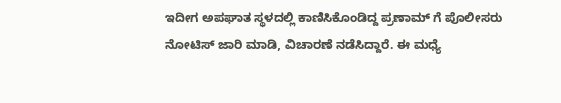ಇದೀಗ ಅಪಘಾತ ಸ್ಥಳದಲ್ಲಿ ಕಾಣಿಸಿಕೊಂಡಿದ್ದ ಪ್ರಣಾಮ್ ಗೆ ಪೊಲೀಸರು ನೋಟಿಸ್ ಜಾರಿ ಮಾಡಿ, ವಿಚಾರಣೆ ನಡೆಸಿದ್ದಾರೆ. ಈ ಮಧ್ಯೆ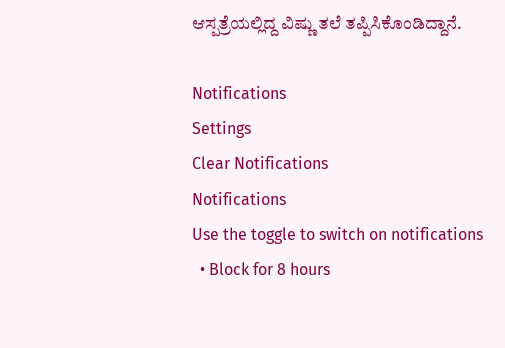ಆಸ್ಪತ್ರೆಯಲ್ಲಿದ್ದ ವಿಷ್ಣು ತಲೆ ತಪ್ಪಿಸಿಕೊಂಡಿದ್ದಾನೆ.

Notifications
Settings
Clear Notifications
Notifications
Use the toggle to switch on notifications
  • Block for 8 hours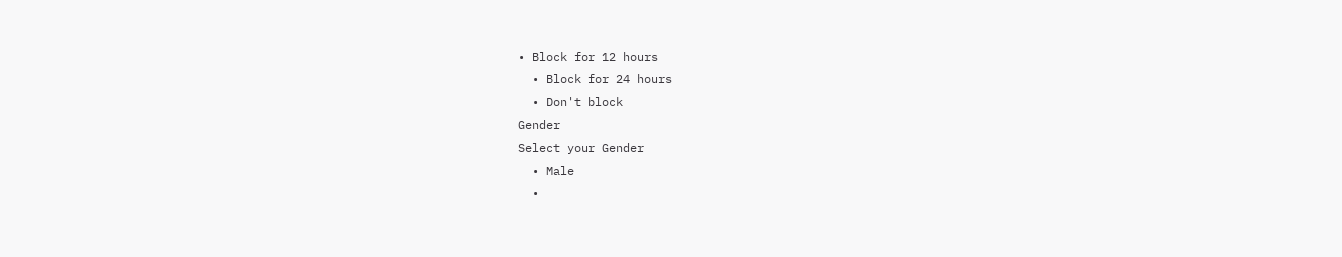• Block for 12 hours
  • Block for 24 hours
  • Don't block
Gender
Select your Gender
  • Male
  •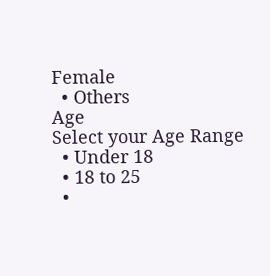Female
  • Others
Age
Select your Age Range
  • Under 18
  • 18 to 25
  •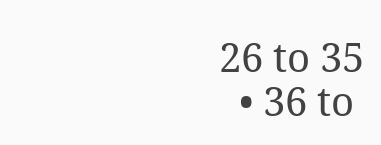26 to 35
  • 36 to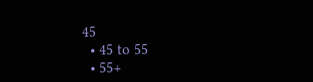45
  • 45 to 55
  • 55+